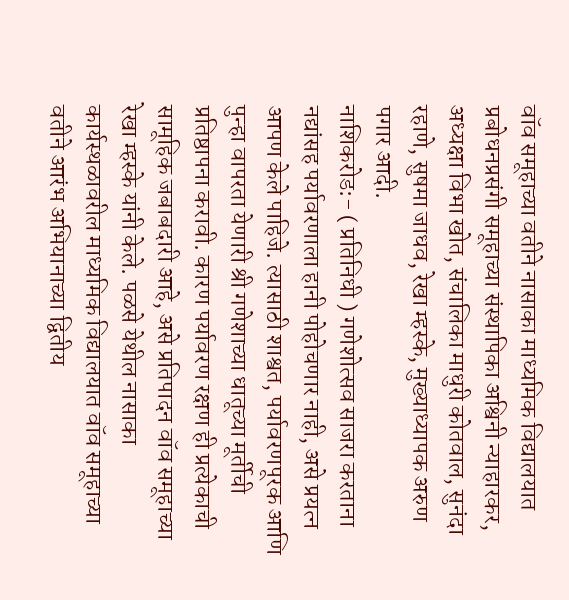वॉव समूहाच्या वतीने नासाका माध्यमिक विद्यालयात प्रबोधनप्रसंगी समूहाच्या संस्थापिका अश्विनी न्याहारकर, अध्यक्षा विभा खोत, संचालिका माधुरी कोतवाल, सुनंदा रहाणे, सुषमा जाधव, रेखा म्हस्के, मुख्याध्यापक अरुण पगार आदी.
नाशिकरोड:- ( प्रतिनिधी ) गणेशोत्सव साजरा करताना नद्यांसह पर्यावरणाला हानी पोहोचणार नाही, असे प्रयत्न आपण केले पाहिजे. त्यासाठी शाश्वत, पर्यावरणपूरक आणि पुन्हा वापरता येणारी श्री गणेशाच्या धातूच्या मूर्तीची प्रतिष्ठापना करावी. कारण पर्यावरण रक्षण ही प्रत्येकाची सामूहिक जबाबदारी आहे, असे प्रतिपादन वॉव समूहाच्या रेखा म्हस्के यांनी केले. पळसे येथील नासाका कार्यस्थळावरील माध्यमिक विद्यालयात वॉव समूहाच्या वतीने आरंभ अभियानाच्या द्वितीय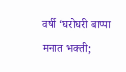वर्षी ‘घरोघरी बाप्पा मनात भक्ती;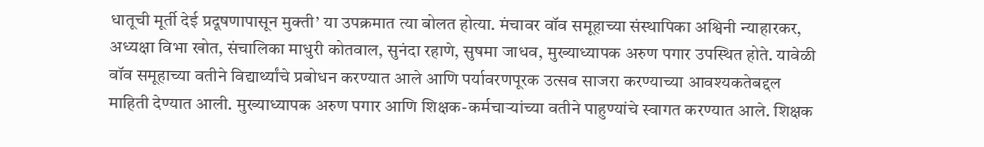धातूची मूर्ती देई प्रदूषणापासून मुक्ती’ या उपक्रमात त्या बोलत होत्या. मंचावर वॉव समूहाच्या संस्थापिका अश्विनी न्याहारकर, अध्यक्षा विभा खोत, संचालिका माधुरी कोतवाल, सुनंदा रहाणे, सुषमा जाधव, मुख्याध्यापक अरुण पगार उपस्थित होते. यावेळी वॉव समूहाच्या वतीने विद्यार्थ्यांचे प्रबोधन करण्यात आले आणि पर्यावरणपूरक उत्सव साजरा करण्याच्या आवश्यकतेबद्दल माहिती देण्यात आली. मुख्याध्यापक अरुण पगार आणि शिक्षक-कर्मचाऱ्यांच्या वतीने पाहुण्यांचे स्वागत करण्यात आले. शिक्षक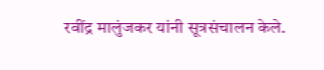रवींद्र मालुंजकर यांनी सूत्रसंचालन केले.